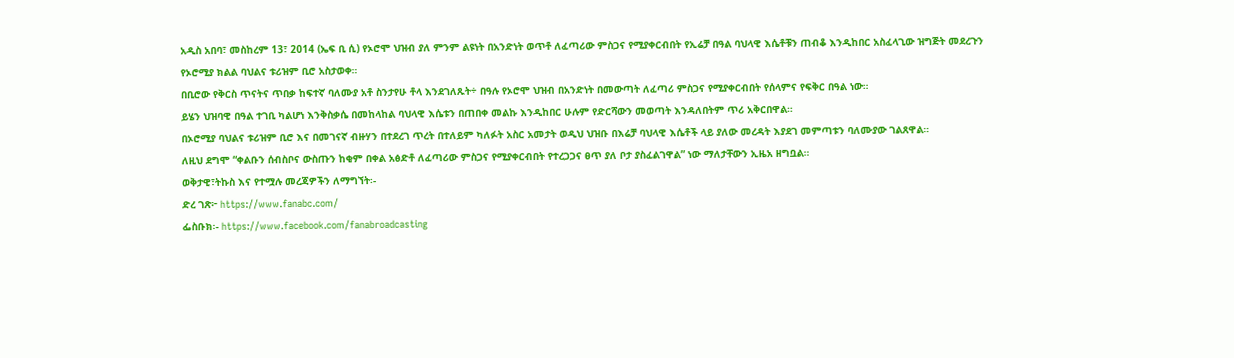አዲስ አበባ፣ መስከረም 13፣ 2014 (ኤፍ ቢ ሲ) የኦሮሞ ህዝብ ያለ ምንም ልዩነት በአንድነት ወጥቶ ለፈጣሪው ምስጋና የሚያቀርብበት የኢሬቻ በዓል ባህላዊ እሴቶቹን ጠብቆ እንዲከበር አስፈላጊው ዝግጅት መደረጉን የኦሮሚያ ክልል ባህልና ቱሪዝም ቢሮ አስታወቀ።
በቢሮው የቅርስ ጥናትና ጥበቃ ከፍተኛ ባለሙያ አቶ ስንታየሁ ቶላ እንደገለጹት÷ በዓሉ የኦሮሞ ህዝብ በአንድነት በመውጣት ለፈጣሪ ምስጋና የሚያቀርብበት የሰላምና የፍቅር በዓል ነው።
ይሄን ህዝባዊ በዓል ተገቢ ካልሆነ እንቅስቃሴ በመከላከል ባህላዊ እሴቱን በጠበቀ መልኩ እንዲከበር ሁሉም የድርሻውን መወጣት እንዳለበትም ጥሪ አቅርበዋል።
በኦሮሚያ ባህልና ቱሪዝም ቢሮ እና በመገናኛ ብዙሃን በተደረገ ጥረት በተለይም ካለፉት አስር አመታት ወዲህ ህዝቡ በእሬቻ ባህላዊ እሴቶች ላይ ያለው መረዳት እያደገ መምጣቱን ባለሙያው ገልጸዋል።
ለዚህ ደግሞ “ቀልቡን ሰብስቦና ውስጡን ከቂም በቀል አፅድቶ ለፈጣሪው ምስጋና የሚያቀርብበት የተረጋጋና ፀጥ ያለ ቦታ ያስፈልገዋል” ነው ማለታቸውን ኢዜአ ዘግቧል።
ወቅታዊ፣ትኩስ እና የተሟሉ መረጃዎችን ለማግኘት፡-
ድረ ገጽ፦ https://www.fanabc.com/
ፌስቡክ፡- https://www.facebook.com/fanabroadcasting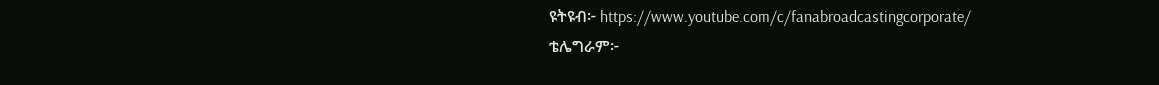ዩትዩብ፦ https://www.youtube.com/c/fanabroadcastingcorporate/
ቴሌግራም፦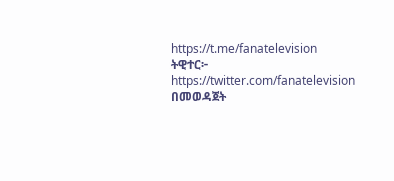https://t.me/fanatelevision
ትዊተር፦ https://twitter.com/fanatelevision በመወዳጀት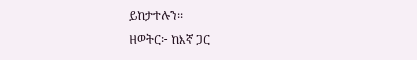ይከታተሉን፡፡
ዘወትር፦ ከእኛ ጋር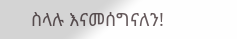ስላሉ እናመሰግናለን!